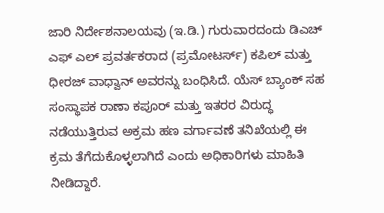ಜಾರಿ ನಿರ್ದೇಶನಾಲಯವು (ಇ.ಡಿ.) ಗುರುವಾರದಂದು ಡಿಎಚ್ ಎಫ್ ಎಲ್ ಪ್ರವರ್ತಕರಾದ (ಪ್ರಮೋಟರ್ಸ್) ಕಪಿಲ್ ಮತ್ತು ಧೀರಜ್ ವಾಧ್ವಾನ್ ಅವರನ್ನು ಬಂಧಿಸಿದೆ. ಯೆಸ್ ಬ್ಯಾಂಕ್ ಸಹ ಸಂಸ್ಥಾಪಕ ರಾಣಾ ಕಪೂರ್ ಮತ್ತು ಇತರರ ವಿರುದ್ಧ ನಡೆಯುತ್ತಿರುವ ಅಕ್ರಮ ಹಣ ವರ್ಗಾವಣೆ ತನಿಖೆಯಲ್ಲಿ ಈ ಕ್ರಮ ತೆಗೆದುಕೊಳ್ಳಲಾಗಿದೆ ಎಂದು ಅಧಿಕಾರಿಗಳು ಮಾಹಿತಿ ನೀಡಿದ್ದಾರೆ.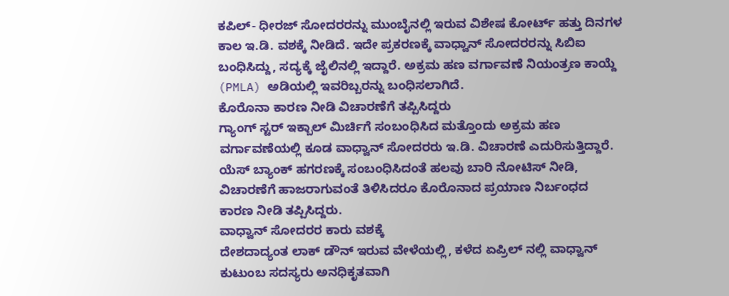ಕಪಿಲ್- ಧೀರಜ್ ಸೋದರರನ್ನು ಮುಂಬೈನಲ್ಲಿ ಇರುವ ವಿಶೇಷ ಕೋರ್ಟ್ ಹತ್ತು ದಿನಗಳ ಕಾಲ ಇ.ಡಿ. ವಶಕ್ಕೆ ನೀಡಿದೆ. ಇದೇ ಪ್ರಕರಣಕ್ಕೆ ವಾಧ್ವಾನ್ ಸೋದರರನ್ನು ಸಿಬಿಐ ಬಂಧಿಸಿದ್ದು, ಸದ್ಯಕ್ಕೆ ಜೈಲಿನಲ್ಲಿ ಇದ್ದಾರೆ. ಅಕ್ರಮ ಹಣ ವರ್ಗಾವಣೆ ನಿಯಂತ್ರಣ ಕಾಯ್ದೆ (PMLA) ಅಡಿಯಲ್ಲಿ ಇವರಿಬ್ಬರನ್ನು ಬಂಧಿಸಲಾಗಿದೆ.
ಕೊರೊನಾ ಕಾರಣ ನೀಡಿ ವಿಚಾರಣೆಗೆ ತಪ್ಪಿಸಿದ್ದರು
ಗ್ಯಾಂಗ್ ಸ್ಟರ್ ಇಕ್ಬಾಲ್ ಮಿರ್ಚಿಗೆ ಸಂಬಂಧಿಸಿದ ಮತ್ತೊಂದು ಅಕ್ರಮ ಹಣ ವರ್ಗಾವಣೆಯಲ್ಲಿ ಕೂಡ ವಾಧ್ವಾನ್ ಸೋದರರು ಇ.ಡಿ. ವಿಚಾರಣೆ ಎದುರಿಸುತ್ತಿದ್ದಾರೆ. ಯೆಸ್ ಬ್ಯಾಂಕ್ ಹಗರಣಕ್ಕೆ ಸಂಬಂಧಿಸಿದಂತೆ ಹಲವು ಬಾರಿ ನೋಟಿಸ್ ನೀಡಿ, ವಿಚಾರಣೆಗೆ ಹಾಜರಾಗುವಂತೆ ತಿಳಿಸಿದರೂ ಕೊರೊನಾದ ಪ್ರಯಾಣ ನಿರ್ಬಂಧದ ಕಾರಣ ನೀಡಿ ತಪ್ಪಿಸಿದ್ದರು.
ವಾಧ್ವಾನ್ ಸೋದರರ ಕಾರು ವಶಕ್ಕೆ
ದೇಶದಾದ್ಯಂತ ಲಾಕ್ ಡೌನ್ ಇರುವ ವೇಳೆಯಲ್ಲಿ, ಕಳೆದ ಏಪ್ರಿಲ್ ನಲ್ಲಿ ವಾಧ್ವಾನ್ ಕುಟುಂಬ ಸದಸ್ಯರು ಅನಧಿಕೃತವಾಗಿ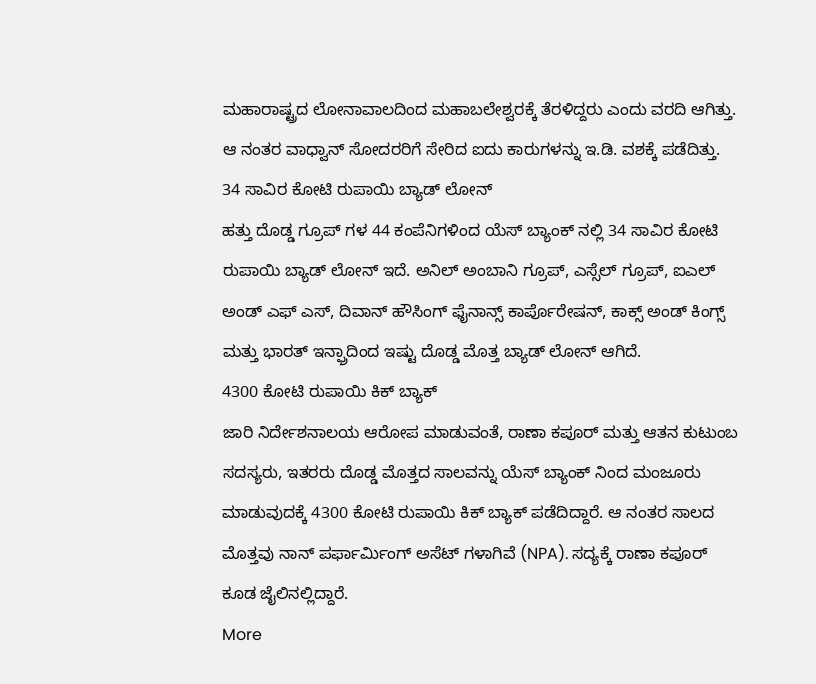ಮಹಾರಾಷ್ಟ್ರದ ಲೋನಾವಾಲದಿಂದ ಮಹಾಬಲೇಶ್ವರಕ್ಕೆ ತೆರಳಿದ್ದರು ಎಂದು ವರದಿ ಆಗಿತ್ತು. ಆ ನಂತರ ವಾಧ್ವಾನ್ ಸೋದರರಿಗೆ ಸೇರಿದ ಐದು ಕಾರುಗಳನ್ನು ಇ.ಡಿ. ವಶಕ್ಕೆ ಪಡೆದಿತ್ತು.
34 ಸಾವಿರ ಕೋಟಿ ರುಪಾಯಿ ಬ್ಯಾಡ್ ಲೋನ್
ಹತ್ತು ದೊಡ್ಡ ಗ್ರೂಪ್ ಗಳ 44 ಕಂಪೆನಿಗಳಿಂದ ಯೆಸ್ ಬ್ಯಾಂಕ್ ನಲ್ಲಿ 34 ಸಾವಿರ ಕೋಟಿ ರುಪಾಯಿ ಬ್ಯಾಡ್ ಲೋನ್ ಇದೆ. ಅನಿಲ್ ಅಂಬಾನಿ ಗ್ರೂಪ್, ಎಸ್ಸೆಲ್ ಗ್ರೂಪ್, ಐಎಲ್ ಅಂಡ್ ಎಫ್ ಎಸ್, ದಿವಾನ್ ಹೌಸಿಂಗ್ ಫೈನಾನ್ಸ್ ಕಾರ್ಪೊರೇಷನ್, ಕಾಕ್ಸ್ ಅಂಡ್ ಕಿಂಗ್ಸ್ ಮತ್ತು ಭಾರತ್ ಇನ್ಫ್ರಾದಿಂದ ಇಷ್ಟು ದೊಡ್ಡ ಮೊತ್ತ ಬ್ಯಾಡ್ ಲೋನ್ ಆಗಿದೆ.
4300 ಕೋಟಿ ರುಪಾಯಿ ಕಿಕ್ ಬ್ಯಾಕ್
ಜಾರಿ ನಿರ್ದೇಶನಾಲಯ ಆರೋಪ ಮಾಡುವಂತೆ, ರಾಣಾ ಕಪೂರ್ ಮತ್ತು ಆತನ ಕುಟುಂಬ ಸದಸ್ಯರು, ಇತರರು ದೊಡ್ಡ ಮೊತ್ತದ ಸಾಲವನ್ನು ಯೆಸ್ ಬ್ಯಾಂಕ್ ನಿಂದ ಮಂಜೂರು ಮಾಡುವುದಕ್ಕೆ 4300 ಕೋಟಿ ರುಪಾಯಿ ಕಿಕ್ ಬ್ಯಾಕ್ ಪಡೆದಿದ್ದಾರೆ. ಆ ನಂತರ ಸಾಲದ ಮೊತ್ತವು ನಾನ್ ಪರ್ಫಾರ್ಮಿಂಗ್ ಅಸೆಟ್ ಗಳಾಗಿವೆ (NPA). ಸದ್ಯಕ್ಕೆ ರಾಣಾ ಕಪೂರ್ ಕೂಡ ಜೈಲಿನಲ್ಲಿದ್ದಾರೆ.
More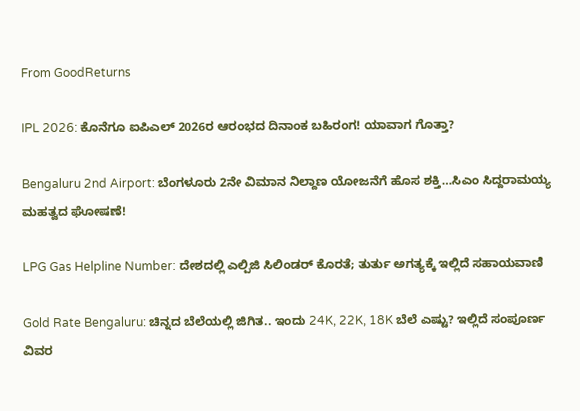From GoodReturns

IPL 2026: ಕೊನೆಗೂ ಐಪಿಎಲ್ 2026ರ ಆರಂಭದ ದಿನಾಂಕ ಬಹಿರಂಗ! ಯಾವಾಗ ಗೊತ್ತಾ?

Bengaluru 2nd Airport: ಬೆಂಗಳೂರು 2ನೇ ವಿಮಾನ ನಿಲ್ದಾಣ ಯೋಜನೆಗೆ ಹೊಸ ಶಕ್ತಿ…ಸಿಎಂ ಸಿದ್ದರಾಮಯ್ಯ ಮಹತ್ವದ ಘೋಷಣೆ!

LPG Gas Helpline Number: ದೇಶದಲ್ಲಿ ಎಲ್ಪಿಜಿ ಸಿಲಿಂಡರ್ ಕೊರತೆ; ತುರ್ತು ಅಗತ್ಯಕ್ಕೆ ಇಲ್ಲಿದೆ ಸಹಾಯವಾಣಿ

Gold Rate Bengaluru: ಚಿನ್ನದ ಬೆಲೆಯಲ್ಲಿ ಜಿಗಿತ.. ಇಂದು 24K, 22K, 18K ಬೆಲೆ ಎಷ್ಟು? ಇಲ್ಲಿದೆ ಸಂಪೂರ್ಣ ವಿವರ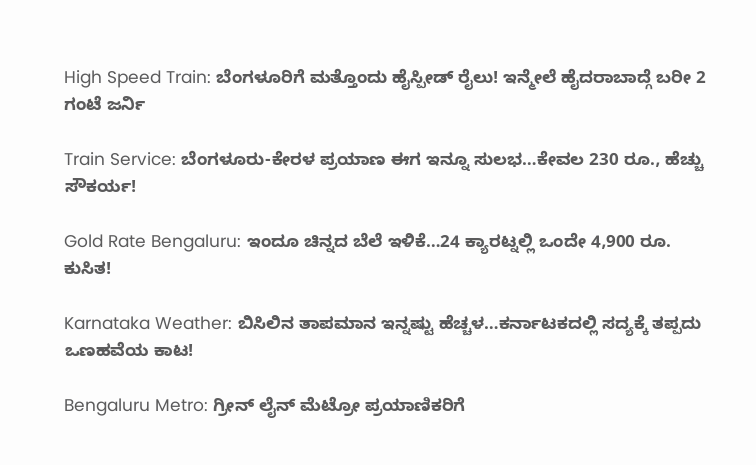High Speed Train: ಬೆಂಗಳೂರಿಗೆ ಮತ್ತೊಂದು ಹೈಸ್ಪೀಡ್ ರೈಲು! ಇನ್ಮೇಲೆ ಹೈದರಾಬಾದ್ಗೆ ಬರೀ 2 ಗಂಟೆ ಜರ್ನಿ

Train Service: ಬೆಂಗಳೂರು-ಕೇರಳ ಪ್ರಯಾಣ ಈಗ ಇನ್ನೂ ಸುಲಭ…ಕೇವಲ 230 ರೂ., ಹೆಚ್ಚು ಸೌಕರ್ಯ!

Gold Rate Bengaluru: ಇಂದೂ ಚಿನ್ನದ ಬೆಲೆ ಇಳಿಕೆ…24 ಕ್ಯಾರಟ್ನಲ್ಲಿ ಒಂದೇ 4,900 ರೂ. ಕುಸಿತ!

Karnataka Weather: ಬಿಸಿಲಿನ ತಾಪಮಾನ ಇನ್ನಷ್ಟು ಹೆಚ್ಚಳ…ಕರ್ನಾಟಕದಲ್ಲಿ ಸದ್ಯಕ್ಕೆ ತಪ್ಪದು ಒಣಹವೆಯ ಕಾಟ!

Bengaluru Metro: ಗ್ರೀನ್ ಲೈನ್ ಮೆಟ್ರೋ ಪ್ರಯಾಣಿಕರಿಗೆ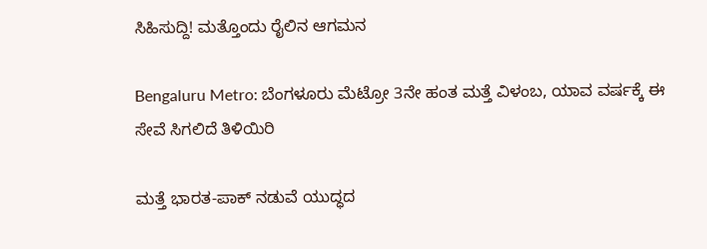ಸಿಹಿಸುದ್ದಿ! ಮತ್ತೊಂದು ರೈಲಿನ ಆಗಮನ

Bengaluru Metro: ಬೆಂಗಳೂರು ಮೆಟ್ರೋ 3ನೇ ಹಂತ ಮತ್ತೆ ವಿಳಂಬ, ಯಾವ ವರ್ಷಕ್ಕೆ ಈ ಸೇವೆ ಸಿಗಲಿದೆ ತಿಳಿಯಿರಿ

ಮತ್ತೆ ಭಾರತ-ಪಾಕ್ ನಡುವೆ ಯುದ್ಧದ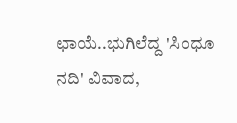ಛಾಯೆ..ಭುಗಿಲೆದ್ದ 'ಸಿಂಧೂ ನದಿ' ವಿವಾದ,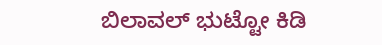ಬಿಲಾವಲ್ ಭುಟ್ಟೋ ಕಿಡಿ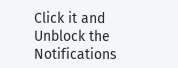Click it and Unblock the Notifications